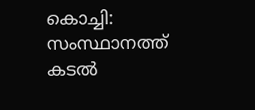കൊച്ചി: സംസ്ഥാനത്ത് കടൽ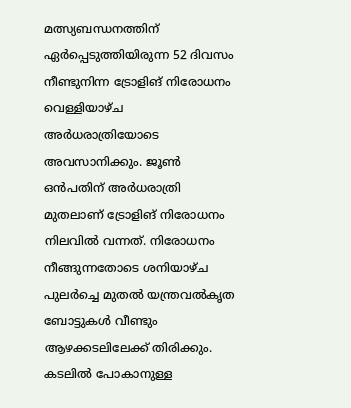മത്സ്യബന്ധനത്തിന് ഏർപ്പെടുത്തിയിരുന്ന 52 ദിവസം നീണ്ടുനിന്ന ട്രോളിങ് നിരോധനം വെള്ളിയാഴ്ച അർധരാത്രിയോടെ അവസാനിക്കും. ജൂൺ ഒൻപതിന് അർധരാത്രി മുതലാണ് ട്രോളിങ് നിരോധനം നിലവിൽ വന്നത്. നിരോധനം നീങ്ങുന്നതോടെ ശനിയാഴ്ച പുലർച്ചെ മുതൽ യന്ത്രവൽകൃത ബോട്ടുകൾ വീണ്ടും ആഴക്കടലിലേക്ക് തിരിക്കും.
കടലിൽ പോകാനുള്ള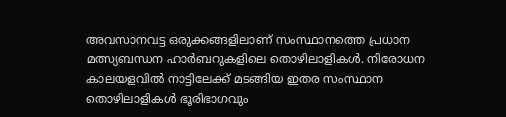അവസാനവട്ട ഒരുക്കങ്ങളിലാണ് സംസ്ഥാനത്തെ പ്രധാന മത്സ്യബന്ധന ഹാർബറുകളിലെ തൊഴിലാളികൾ. നിരോധന കാലയളവിൽ നാട്ടിലേക്ക് മടങ്ങിയ ഇതര സംസ്ഥാന തൊഴിലാളികൾ ഭൂരിഭാഗവും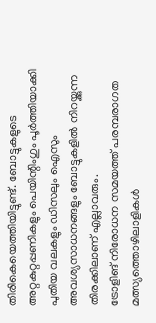തിരികെയെത്തിയിട്ടുണ്ട്. ബോട്ടുകളുടെ അറ്റകുറ്റപ്പണികളും പെയിന്റിംഗും പൂർത്തിയാക്കി പുതിയ വലകളും ഡിസലും ഐസും അവശ്യസാധനങ്ങളും ബോട്ടുകളിൽ നിറയ്ക്കുന്ന തിരക്കിലാണ് എല്ലാവരും.
ട്രോളിങ് നിരോധന സമയത്ത് പരമ്പരാഗത മത്സ്യത്തൊഴിലാളികൾ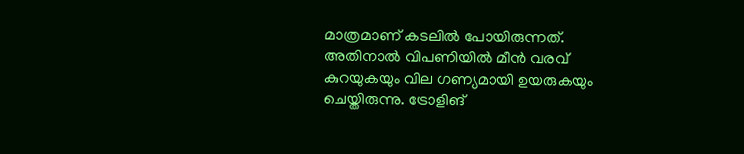മാത്രമാണ് കടലിൽ പോയിരുന്നത്. അതിനാൽ വിപണിയിൽ മീൻ വരവ് കുറയുകയും വില ഗണ്യമായി ഉയരുകയും ചെയ്തിരുന്നു. ട്രോളിങ്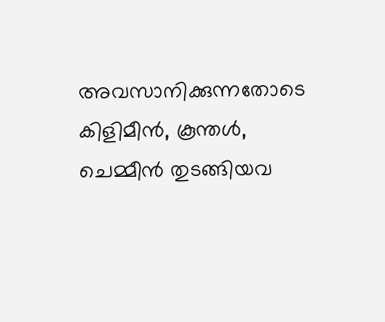അവസാനിക്കുന്നതോടെ കിളിമീൻ, കൂന്തൾ, ചെമ്മീൻ തുടങ്ങിയവ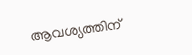ആവശ്യത്തിന്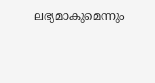ലഭ്യമാകുമെന്നും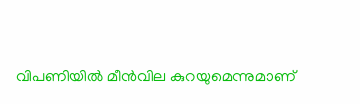വിപണിയിൽ മീൻവില കുറയുമെന്നുമാണ്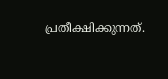പ്രതീക്ഷിക്കുന്നത്.